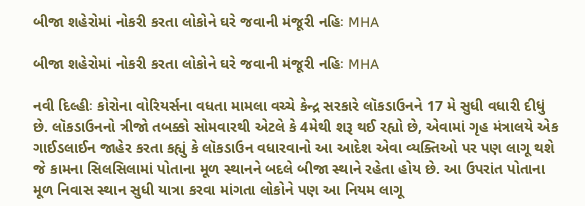બીજા શહેરોમાં નોકરી કરતા લોકોને ઘરે જવાની મંજૂરી નહિઃ MHA

બીજા શહેરોમાં નોકરી કરતા લોકોને ઘરે જવાની મંજૂરી નહિઃ MHA

નવી દિલ્હીઃ કોરોના વોરિયર્સના વધતા મામલા વચ્ચે કેન્દ્ર સરકારે લૉકડાઉનને 17 મે સુધી વધારી દીધું છે. લૉકડાઉનનો ત્રીજો તબક્કો સોમવારથી એટલે કે 4મેથી શરૂ થઈ રહ્યો છે, એવામાં ગૃહ મંત્રાલયે એક ગાઈડલાઈન જાહેર કરતા કહ્યું કે લૉકડાઉન વધારવાનો આ આદેશ એવા વ્યક્તિઓ પર પણ લાગૂ થશે જે કામના સિલસિલામાં પોતાના મૂળ સ્થાનને બદલે બીજા સ્થાને રહેતા હોય છે. આ ઉપરાંત પોતાના મૂળ નિવાસ સ્થાન સુધી યાત્રા કરવા માંગતા લોકોને પણ આ નિયમ લાગૂ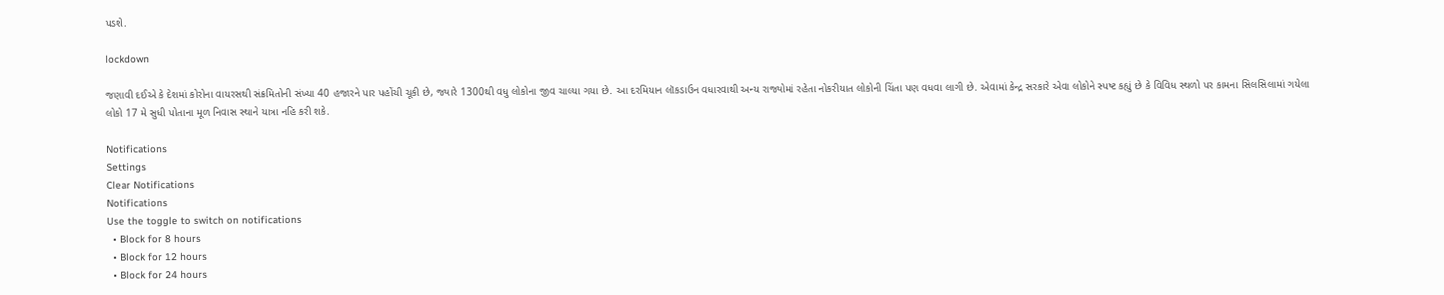પડશે.

lockdown

જણાવી દઈએ કે દેશમાં કોરોના વાયરસથી સંક્રમિતોની સંખ્યા 40 હજારને પાર પહોંચી ચૂકી છે, જ્યારે 1300થી વધુ લોકોના જીવ ચાલ્યા ગયા છે. આ દરમિયાન લૉકડાઉન વધારવાથી અન્ય રાજ્યોમાં રહેતા નોકરીયાત લોકોની ચિંતા પણ વધવા લાગી છે. એવામાં કેન્દ્ર સરકારે એવા લોકોને સ્પષ્ટ કહ્યું છે કે વિવિધ સ્થળો પર કામના સિલસિલામાં ગયેલા લોકો 17 મે સુધી પોતાના મૂળ નિવાસ સ્થાને યાત્રા નહિ કરી શકે.

Notifications
Settings
Clear Notifications
Notifications
Use the toggle to switch on notifications
  • Block for 8 hours
  • Block for 12 hours
  • Block for 24 hours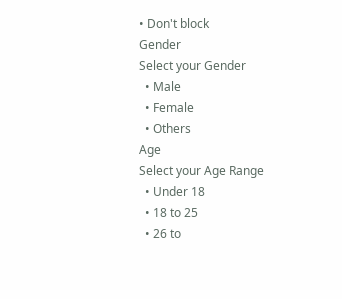• Don't block
Gender
Select your Gender
  • Male
  • Female
  • Others
Age
Select your Age Range
  • Under 18
  • 18 to 25
  • 26 to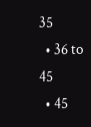35
  • 36 to 45
  • 45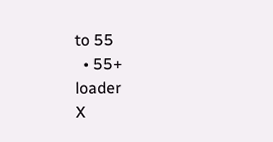to 55
  • 55+
loader
X